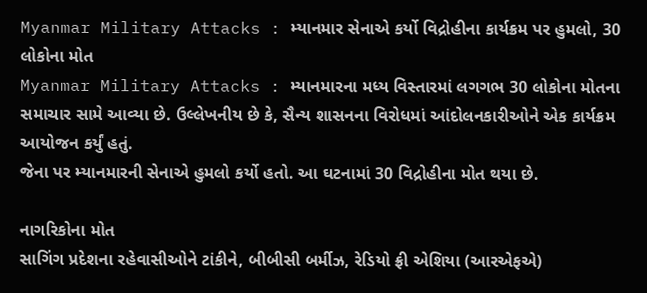Myanmar Military Attacks : મ્યાનમાર સેનાએ કર્યો વિદ્રોહીના કાર્યક્રમ પર હુમલો, 30 લોકોના મોત
Myanmar Military Attacks : મ્યાનમારના મધ્ય વિસ્તારમાં લગગભ 30 લોકોના મોતના સમાચાર સામે આવ્યા છે. ઉલ્લેખનીય છે કે, સૈન્ય શાસનના વિરોધમાં આંદોલનકારીઓને એક કાર્યક્રમ આયોજન કર્યું હતું.
જેના પર મ્યાનમારની સેનાએ હુમલો કર્યો હતો. આ ઘટનામાં 30 વિદ્રોહીના મોત થયા છે.

નાગરિકોના મોત
સાગિંગ પ્રદેશના રહેવાસીઓને ટાંકીને, બીબીસી બર્મીઝ, રેડિયો ફ્રી એશિયા (આરએફએ)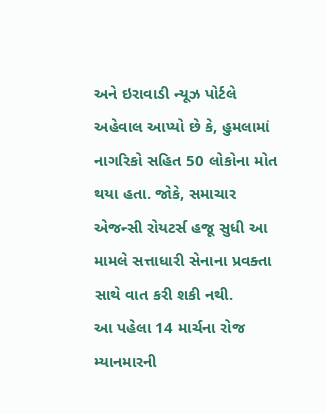અને ઇરાવાડી ન્યૂઝ પોર્ટલે અહેવાલ આપ્યો છે કે, હુમલામાં નાગરિકો સહિત 50 લોકોના મોત થયા હતા. જોકે, સમાચાર એજન્સી રોયટર્સ હજૂ સુધી આ મામલે સત્તાધારી સેનાના પ્રવક્તા સાથે વાત કરી શકી નથી.
આ પહેલા 14 માર્ચના રોજ મ્યાનમારની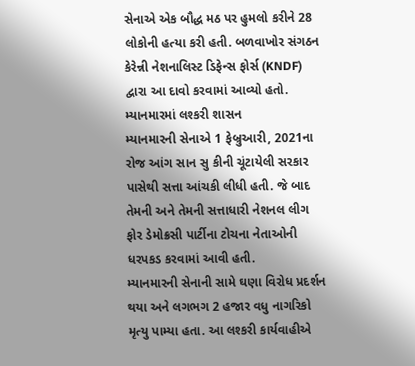સેનાએ એક બૌદ્ધ મઠ પર હુમલો કરીને 28 લોકોની હત્યા કરી હતી. બળવાખોર સંગઠન કેરેન્ની નેશનાલિસ્ટ ડિફેન્સ ફોર્સ (KNDF) દ્વારા આ દાવો કરવામાં આવ્યો હતો.
મ્યાનમારમાં લશ્કરી શાસન
મ્યાનમારની સેનાએ 1 ફેબ્રુઆરી, 2021ના રોજ આંગ સાન સુ કીની ચૂંટાયેલી સરકાર પાસેથી સત્તા આંચકી લીધી હતી. જે બાદ તેમની અને તેમની સત્તાધારી નેશનલ લીગ ફોર ડેમોક્રસી પાર્ટીના ટોચના નેતાઓની ધરપકડ કરવામાં આવી હતી.
મ્યાનમારની સેનાની સામે ઘણા વિરોધ પ્રદર્શન થયા અને લગભગ 2 હજાર વધુ નાગરિકો મૃત્યુ પામ્યા હતા. આ લશ્કરી કાર્યવાહીએ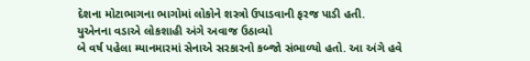દેશના મોટાભાગના ભાગોમાં લોકોને શસ્ત્રો ઉપાડવાની ફરજ પાડી હતી.
યુએનના વડાએ લોકશાહી અંગે અવાજ ઉઠાવ્યો
બે વર્ષ પહેલા મ્યાનમારમાં સેનાએ સરકારનો કબ્જો સંભાળ્યો હતો. આ અંગે હવે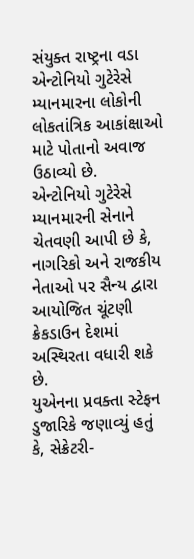સંયુક્ત રાષ્ટ્રના વડા એન્ટોનિયો ગુટેરેસે મ્યાનમારના લોકોની લોકતાંત્રિક આકાંક્ષાઓ માટે પોતાનો અવાજ ઉઠાવ્યો છે.
એન્ટોનિયો ગુટેરેસે મ્યાનમારની સેનાને ચેતવણી આપી છે કે, નાગરિકો અને રાજકીય નેતાઓ પર સૈન્ય દ્વારા આયોજિત ચૂંટણી ક્રેકડાઉન દેશમાં અસ્થિરતા વધારી શકે છે.
યુએનના પ્રવક્તા સ્ટેફન ડુજારિકે જણાવ્યું હતું કે, સેક્રેટરી-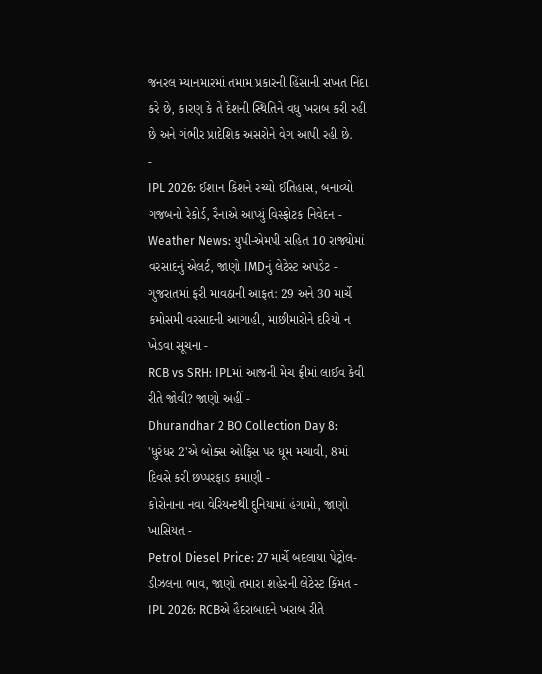જનરલ મ્યાનમારમાં તમામ પ્રકારની હિંસાની સખત નિંદા કરે છે, કારણ કે તે દેશની સ્થિતિને વધુ ખરાબ કરી રહી છે અને ગંભીર પ્રાદેશિક અસરોને વેગ આપી રહી છે.
-
IPL 2026: ઈશાન કિશને રચ્યો ઈતિહાસ, બનાવ્યો ગજબનો રેકોર્ડ, રૈનાએ આપ્યું વિસ્ફોટક નિવેદન -
Weather News: યુપી-એમપી સહિત 10 રાજ્યોમાં વરસાદનું એલર્ટ, જાણો IMDનું લેટેસ્ટ અપડેટ -
ગુજરાતમાં ફરી માવઠાની આફત: 29 અને 30 માર્ચે કમોસમી વરસાદની આગાહી, માછીમારોને દરિયો ન ખેડવા સૂચના -
RCB vs SRH: IPLમાં આજની મેચ ફ્રીમાં લાઈવ કેવી રીતે જોવી? જાણો અહીં -
Dhurandhar 2 BO Collection Day 8: 'ધુરંધર 2'એ બોક્સ ઓફિસ પર ધૂમ મચાવી, 8માં દિવસે કરી છપ્પરફાડ કમાણી -
કોરોનાના નવા વેરિયન્ટથી દુનિયામાં હંગામો, જાણો ખાસિયત -
Petrol Diesel Price: 27 માર્ચે બદલાયા પેટ્રોલ-ડીઝલના ભાવ, જાણો તમારા શહેરની લેટેસ્ટ કિંમત -
IPL 2026: RCBએ હૈદરાબાદને ખરાબ રીતે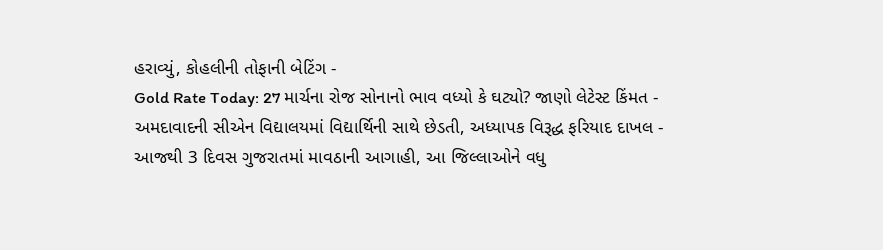હરાવ્યું, કોહલીની તોફાની બેટિંગ -
Gold Rate Today: 27 માર્ચના રોજ સોનાનો ભાવ વધ્યો કે ઘટ્યો? જાણો લેટેસ્ટ કિંમત -
અમદાવાદની સીએન વિદ્યાલયમાં વિદ્યાર્થિની સાથે છેડતી, અધ્યાપક વિરૂદ્ધ ફરિયાદ દાખલ -
આજથી 3 દિવસ ગુજરાતમાં માવઠાની આગાહી, આ જિલ્લાઓને વધુ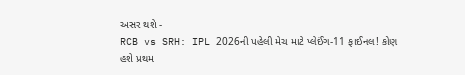અસર થશે -
RCB vs SRH: IPL 2026ની પહેલી મેચ માટે પ્લેઈંગ-11 ફાઈનલ! કોણ હશે પ્રથમ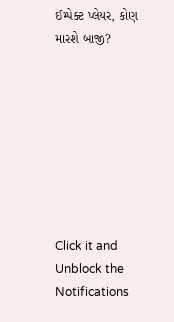ઈમ્પેક્ટ પ્લેયર, કોણ મારશે બાજી?








Click it and Unblock the Notifications